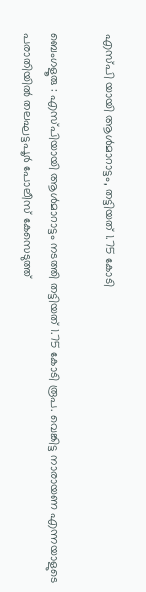എസ്പി യായി ആൾമാറാട്ടം, തട്ടിയത് 1.75 കോടി

ബെംഗളൂരു : എസ്‌പിയായി ആള്‍മാറാട്ടം നടത്തി തട്ടിയത് 1.75 കോടി രൂപ. വെങ്കിട്ട നാരായണ എന്നയാളുടെ പരാതിയില്‍ തലഘട്ടപൂര്‍ പോലീസ് കേസെടുത്ത്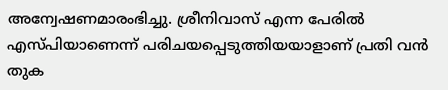അന്വേഷണമാരംഭിച്ചു. ശ്രീനിവാസ് എന്ന പേരില്‍ എസ്‌പിയാണെന്ന് പരിചയപ്പെടുത്തിയയാളാണ് പ്രതി വന്‍ തുക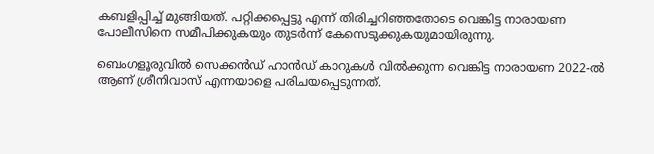കബളിപ്പിച്ച്‌ മുങ്ങിയത്. പറ്റിക്കപ്പെട്ടു എന്ന് തിരിച്ചറിഞ്ഞതോടെ വെങ്കിട്ട നാരായണ പോലീസിനെ സമീപിക്കുകയും തുടര്‍ന്ന് കേസെടുക്കുകയുമായിരുന്നു.

ബെംഗളൂരുവില്‍ സെക്കന്‍ഡ് ഹാന്‍ഡ് കാറുകള്‍ വില്‍ക്കുന്ന വെങ്കിട്ട നാരായണ 2022-ല്‍ ആണ് ശ്രീനിവാസ് എന്നയാളെ പരിചയപ്പെടുന്നത്.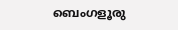ബെംഗളൂരു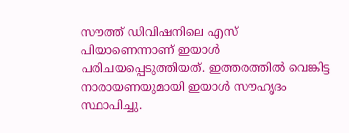സൗത്ത് ഡിവിഷനിലെ എസ്‌ പിയാണെന്നാണ് ഇയാള്‍ പരിചയപ്പെടുത്തിയത്. ഇത്തരത്തില്‍ വെങ്കിട്ട നാരായണയുമായി ഇയാള്‍ സൗഹൃദം സ്ഥാപിച്ചു.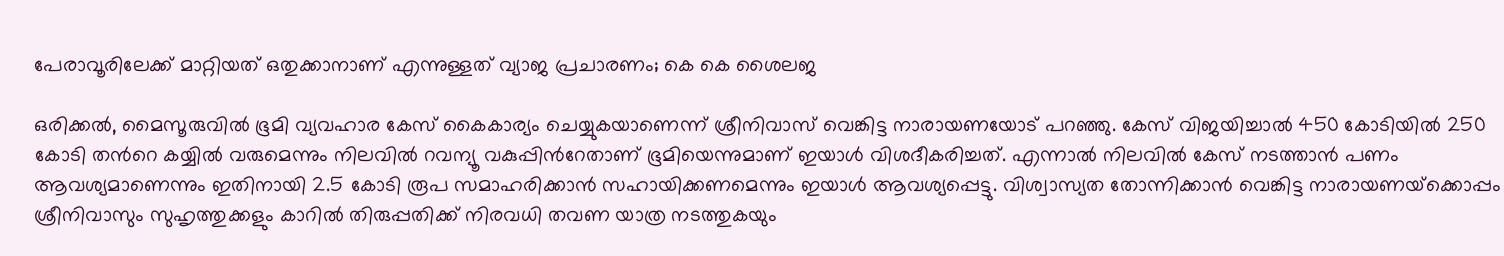പേരാവൂരിലേക്ക് മാറ്റിയത് ഒതുക്കാനാണ് എന്നുള്ളത് വ്യാജ പ്രചാരണം; കെ കെ ശൈലജ

ഒരിക്കല്‍, മൈസൂരുവില്‍ ഭൂമി വ്യവഹാര കേസ് കൈകാര്യം ചെയ്യുകയാണെന്ന് ശ്രീനിവാസ് വെങ്കിട്ട നാരായണയോട് പറഞ്ഞു. കേസ് വിജയിച്ചാല്‍ 450 കോടിയില്‍ 250 കോടി തന്‍റെ കയ്യില്‍ വരുമെന്നും നിലവില്‍ റവന്യൂ വകുപ്പിന്‍റേതാണ് ഭൂമിയെന്നുമാണ് ഇയാള്‍ വിശദീകരിച്ചത്. എന്നാല്‍ നിലവില്‍ കേസ് നടത്താന്‍ പണം ആവശ്യമാണെന്നും ഇതിനായി 2.5 കോടി രൂപ സമാഹരിക്കാന്‍ സഹായിക്കണമെന്നും ഇയാള്‍ ആവശ്യപ്പെട്ടു. വിശ്വാസ്യത തോന്നിക്കാന്‍ വെങ്കിട്ട നാരായണയ്‌ക്കൊപ്പം ശ്രീനിവാസും സുഹൃത്തുക്കളും കാറില്‍ തിരുപ്പതിക്ക് നിരവധി തവണ യാത്ര നടത്തുകയും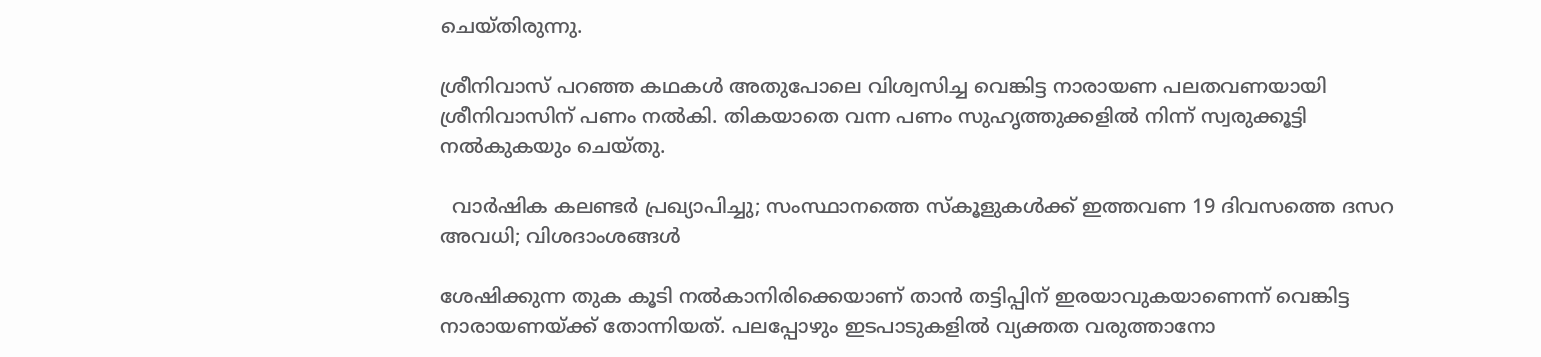ചെയ്‌തിരുന്നു.

ശ്രീനിവാസ് പറഞ്ഞ കഥകള്‍ അതുപോലെ വിശ്വസിച്ച വെങ്കിട്ട നാരായണ പലതവണയായി ശ്രീനിവാസിന് പണം നല്‍കി. തികയാതെ വന്ന പണം സുഹൃത്തുക്കളില്‍ നിന്ന് സ്വരുക്കൂട്ടി നല്‍കുകയും ചെയ്‌തു.

  വാർഷിക കലണ്ടർ പ്രഖ്യാപിച്ചു; സംസ്ഥാനത്തെ സ്കൂളുകൾക്ക് ഇത്തവണ 19 ദിവസത്തെ ദസറ അവധി; വിശദാംശങ്ങൾ

ശേഷിക്കുന്ന തുക കൂടി നല്‍കാനിരിക്കെയാണ് താന്‍ തട്ടിപ്പിന് ഇരയാവുകയാണെന്ന് വെങ്കിട്ട നാരായണയ്ക്ക് തോന്നിയത്. പലപ്പോഴും ഇടപാടുകളില്‍ വ്യക്തത വരുത്താനോ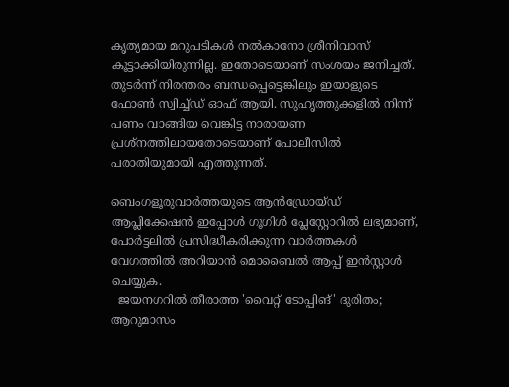കൃത്യമായ മറുപടികള്‍ നല്‍കാനോ ശ്രീനിവാസ് കൂട്ടാക്കിയിരുന്നില്ല. ഇതോടെയാണ് സംശയം ജനിച്ചത്. തുടര്‍ന്ന് നിരന്തരം ബന്ധപ്പെട്ടെങ്കിലും ഇയാളുടെ ഫോണ്‍ സ്വിച്ച്‌ഡ് ഓഫ് ആയി. സുഹൃത്തുക്കളില്‍ നിന്ന് പണം വാങ്ങിയ വെങ്കിട്ട നാരായണ പ്രശ്‌നത്തിലായതോടെയാണ് പോലീസില്‍ പരാതിയുമായി എത്തുന്നത്.

ബെംഗളൂരുവാർത്തയുടെ ആൻഡ്രോയ്ഡ് ആപ്ലിക്കേഷൻ ഇപ്പോൾ ഗൂഗിൾ പ്ലേസ്റ്റോറിൽ ലഭ്യമാണ്, പോർട്ടലിൽ പ്രസിദ്ധീകരിക്കുന്ന വാർത്തകൾ വേഗത്തിൽ അറിയാൻ മൊബൈൽ ആപ്പ് ഇൻസ്റ്റാൾ ചെയ്യുക.
  ജയനഗറിൽ തീരാത്ത 'വൈറ്റ് ടോപ്പിങ്' ദുരിതം; ആറുമാസം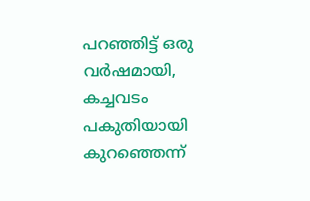പറഞ്ഞിട്ട് ഒരു വർഷമായി, കച്ചവടം പകുതിയായി കുറഞ്ഞെന്ന്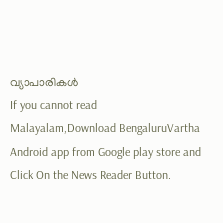വ്യാപാരികൾ
If you cannot read Malayalam,Download BengaluruVartha Android app from Google play store and Click On the News Reader Button.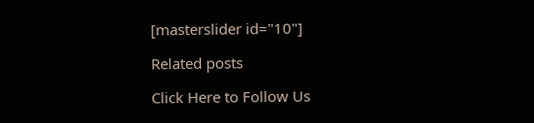[masterslider id="10"]

Related posts

Click Here to Follow Us